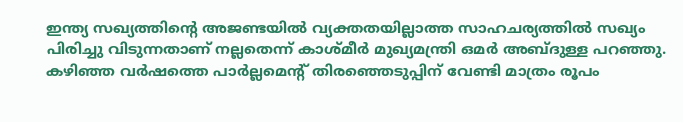ഇന്ത്യ സഖ്യത്തിന്‍റെ അജണ്ടയിൽ വ്യക്തതയില്ലാത്ത സാഹചര്യത്തിൽ സഖ്യം പിരിച്ചു വിടുന്നതാണ് നല്ലതെന്ന് കാശ്മീർ മുഖ്യമന്ത്രി ഒമർ അബ്ദുള്ള പറഞ്ഞു. കഴിഞ്ഞ വർഷത്തെ പാർല്ലമെൻ്റ് തിരഞ്ഞെടുപ്പിന് വേണ്ടി മാത്രം രൂപം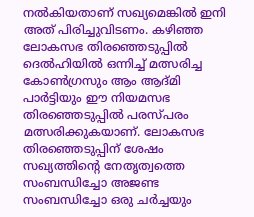നൽകിയതാണ് സഖ്യമെങ്കിൽ ഇനി അത് പിരിച്ചുവിടണം. കഴിഞ്ഞ ലോകസഭ തിരഞ്ഞെടുപ്പിൽ ദെൽഹിയിൽ ഒന്നിച്ച് മത്സരിച്ച കോൺഗ്രസും ആം ആദ്മി പാർട്ടിയും ഈ നിയമസഭ തിരഞ്ഞെടുപ്പിൽ പരസ്പരം മത്സരിക്കുകയാണ്. ലോകസഭ തിരഞ്ഞെടുപ്പിന് ശേഷം സഖ്യത്തിന്‍റെ നേതൃത്വത്തെ സംബന്ധിച്ചോ അജണ്ട സംബന്ധിച്ചോ ഒരു ചർച്ചയും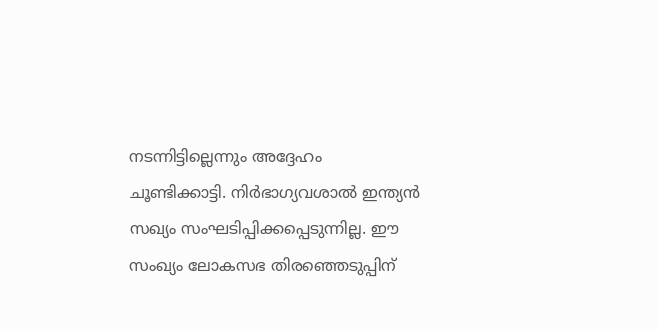നടന്നിട്ടില്ലെന്നും അദ്ദേഹം ചൂണ്ടിക്കാട്ടി. നിർഭാഗ്യവശാൽ ഇന്ത്യൻ സഖ്യം സംഘടിപ്പിക്കപ്പെടുന്നില്ല. ഈ സംഖ്യം ലോകസഭ തിരഞ്ഞെടുപ്പിന്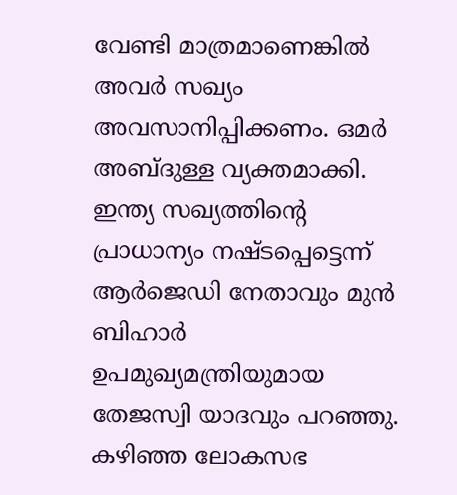വേണ്ടി മാത്രമാണെങ്കിൽ അവർ സഖ്യം അവസാനിപ്പിക്കണം. ഒമർ അബ്ദുള്ള വ്യക്തമാക്കി. ഇന്ത്യ സഖ്യത്തിന്‍റെ പ്രാധാന്യം നഷ്ടപ്പെട്ടെന്ന് ആർജെഡി നേതാവും മുൻ ബിഹാർ ഉപമുഖ്യമന്ത്രിയുമായ തേജസ്വി യാദവും പറഞ്ഞു. കഴിഞ്ഞ ലോകസഭ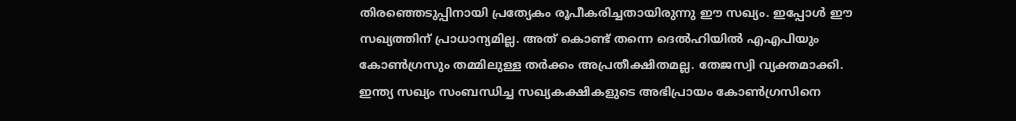തിരഞ്ഞെടുപ്പിനായി പ്രത്യേകം രൂപീകരിച്ചതായിരുന്നു ഈ സഖ്യം. ഇപ്പോൾ ഈ സഖ്യത്തിന് പ്രാധാന്യമില്ല. അത് കൊണ്ട് തന്നെ ദെൽഹിയിൽ എഎപിയും കോൺഗ്രസും തമ്മിലുള്ള തർക്കം അപ്രതീക്ഷിതമല്ല. തേജസ്വി വ്യക്തമാക്കി. ഇന്ത്യ സഖ്യം സംബന്ധിച്ച സഖ്യകക്ഷികളുടെ അഭിപ്രായം കോൺഗ്രസിനെ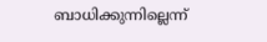ബാധിക്കുന്നില്ലെന്ന്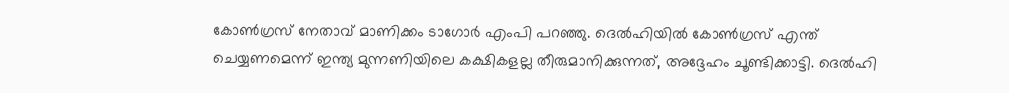കോൺഗ്രസ് നേതാവ് മാണിക്കം ടാഗോർ എംപി പറഞ്ഞു. ദെൽഹിയിൽ കോൺഗ്രസ് എന്ത് ചെയ്യണമെന്ന് ഇന്ത്യ മുന്നണിയിലെ കക്ഷികളല്ല തീരുമാനിക്കുന്നത്, അദ്ദേഹം ചൂണ്ടിക്കാട്ടി. ദെൽഹി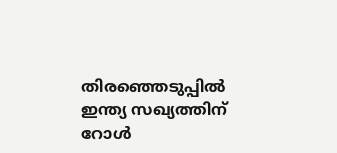തിരഞ്ഞെടുപ്പിൽ ഇന്ത്യ സഖ്യത്തിന് റോൾ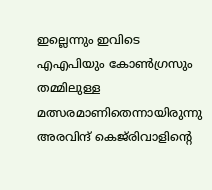ഇല്ലെന്നും ഇവിടെ എഎപിയും കോൺഗ്രസും തമ്മിലുള്ള മത്സരമാണിതെന്നായിരുന്നു അരവിന്ദ് കെജ്‌രിവാളിന്‍റെ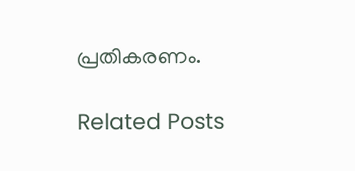പ്രതികരണം.

Related Posts